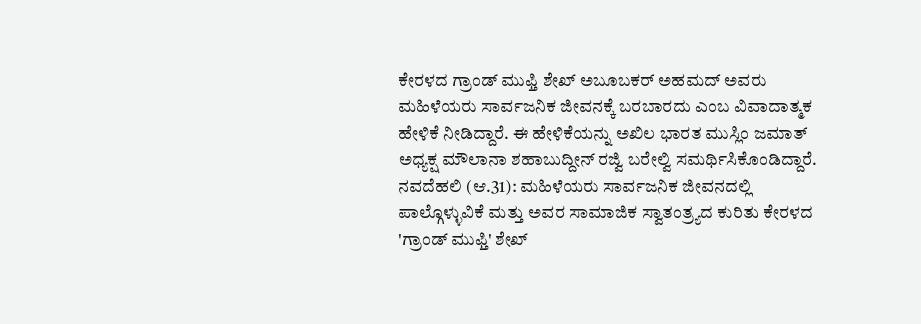ಕೇರಳದ ಗ್ರಾಂಡ್ ಮುಫ್ತಿ ಶೇಖ್ ಅಬೂಬಕರ್ ಅಹಮದ್ ಅವರು ಮಹಿಳೆಯರು ಸಾರ್ವಜನಿಕ ಜೀವನಕ್ಕೆ ಬರಬಾರದು ಎಂಬ ವಿವಾದಾತ್ಮಕ ಹೇಳಿಕೆ ನೀಡಿದ್ದಾರೆ. ಈ ಹೇಳಿಕೆಯನ್ನು ಅಖಿಲ ಭಾರತ ಮುಸ್ಲಿಂ ಜಮಾತ್ ಅಧ್ಯಕ್ಷ ಮೌಲಾನಾ ಶಹಾಬುದ್ದೀನ್ ರಜ್ವಿ ಬರೇಲ್ವಿ ಸಮರ್ಥಿಸಿಕೊಂಡಿದ್ದಾರೆ.
ನವದೆಹಲಿ (ಆ.31): ಮಹಿಳೆಯರು ಸಾರ್ವಜನಿಕ ಜೀವನದಲ್ಲಿ ಪಾಲ್ಗೊಳ್ಳುವಿಕೆ ಮತ್ತು ಅವರ ಸಾಮಾಜಿಕ ಸ್ವಾತಂತ್ರ್ಯದ ಕುರಿತು ಕೇರಳದ 'ಗ್ರಾಂಡ್ ಮುಫ್ತಿ' ಶೇಖ್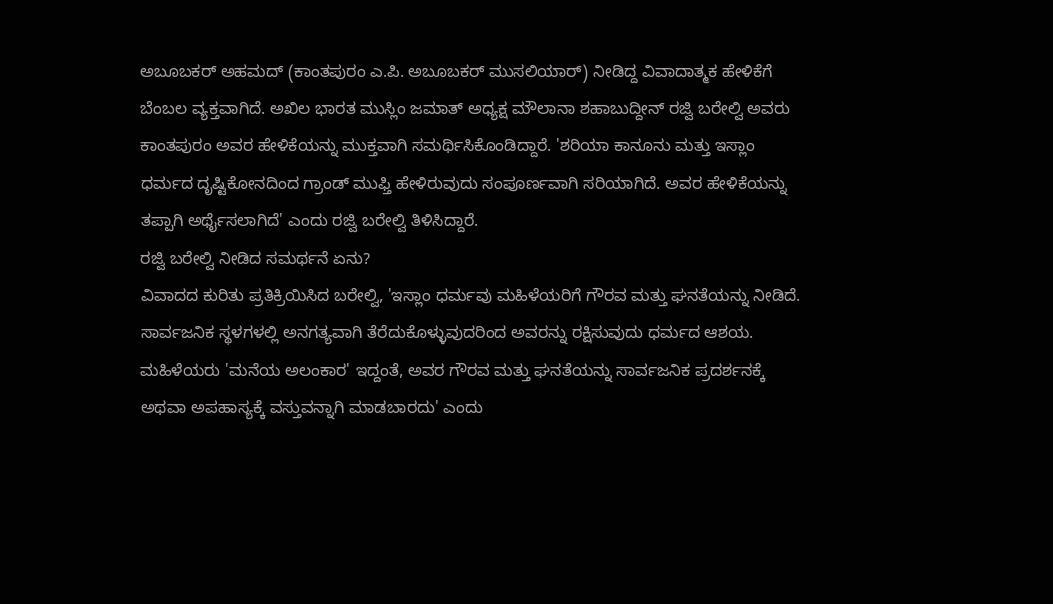ಅಬೂಬಕರ್ ಅಹಮದ್ (ಕಾಂತಪುರಂ ಎ.ಪಿ. ಅಬೂಬಕರ್ ಮುಸಲಿಯಾರ್) ನೀಡಿದ್ದ ವಿವಾದಾತ್ಮಕ ಹೇಳಿಕೆಗೆ ಬೆಂಬಲ ವ್ಯಕ್ತವಾಗಿದೆ. ಅಖಿಲ ಭಾರತ ಮುಸ್ಲಿಂ ಜಮಾತ್ ಅಧ್ಯಕ್ಷ ಮೌಲಾನಾ ಶಹಾಬುದ್ದೀನ್ ರಜ್ವಿ ಬರೇಲ್ವಿ ಅವರು ಕಾಂತಪುರಂ ಅವರ ಹೇಳಿಕೆಯನ್ನು ಮುಕ್ತವಾಗಿ ಸಮರ್ಥಿಸಿಕೊಂಡಿದ್ದಾರೆ. 'ಶರಿಯಾ ಕಾನೂನು ಮತ್ತು ಇಸ್ಲಾಂ ಧರ್ಮದ ದೃಷ್ಟಿಕೋನದಿಂದ ಗ್ರಾಂಡ್ ಮುಫ್ತಿ ಹೇಳಿರುವುದು ಸಂಪೂರ್ಣವಾಗಿ ಸರಿಯಾಗಿದೆ. ಅವರ ಹೇಳಿಕೆಯನ್ನು ತಪ್ಪಾಗಿ ಅರ್ಥೈಸಲಾಗಿದೆ' ಎಂದು ರಜ್ವಿ ಬರೇಲ್ವಿ ತಿಳಿಸಿದ್ದಾರೆ.
ರಜ್ವಿ ಬರೇಲ್ವಿ ನೀಡಿದ ಸಮರ್ಥನೆ ಏನು?
ವಿವಾದದ ಕುರಿತು ಪ್ರತಿಕ್ರಿಯಿಸಿದ ಬರೇಲ್ವಿ, 'ಇಸ್ಲಾಂ ಧರ್ಮವು ಮಹಿಳೆಯರಿಗೆ ಗೌರವ ಮತ್ತು ಘನತೆಯನ್ನು ನೀಡಿದೆ. ಸಾರ್ವಜನಿಕ ಸ್ಥಳಗಳಲ್ಲಿ ಅನಗತ್ಯವಾಗಿ ತೆರೆದುಕೊಳ್ಳುವುದರಿಂದ ಅವರನ್ನು ರಕ್ಷಿಸುವುದು ಧರ್ಮದ ಆಶಯ. ಮಹಿಳೆಯರು 'ಮನೆಯ ಅಲಂಕಾರ' ಇದ್ದಂತೆ, ಅವರ ಗೌರವ ಮತ್ತು ಘನತೆಯನ್ನು ಸಾರ್ವಜನಿಕ ಪ್ರದರ್ಶನಕ್ಕೆ ಅಥವಾ ಅಪಹಾಸ್ಯಕ್ಕೆ ವಸ್ತುವನ್ನಾಗಿ ಮಾಡಬಾರದು' ಎಂದು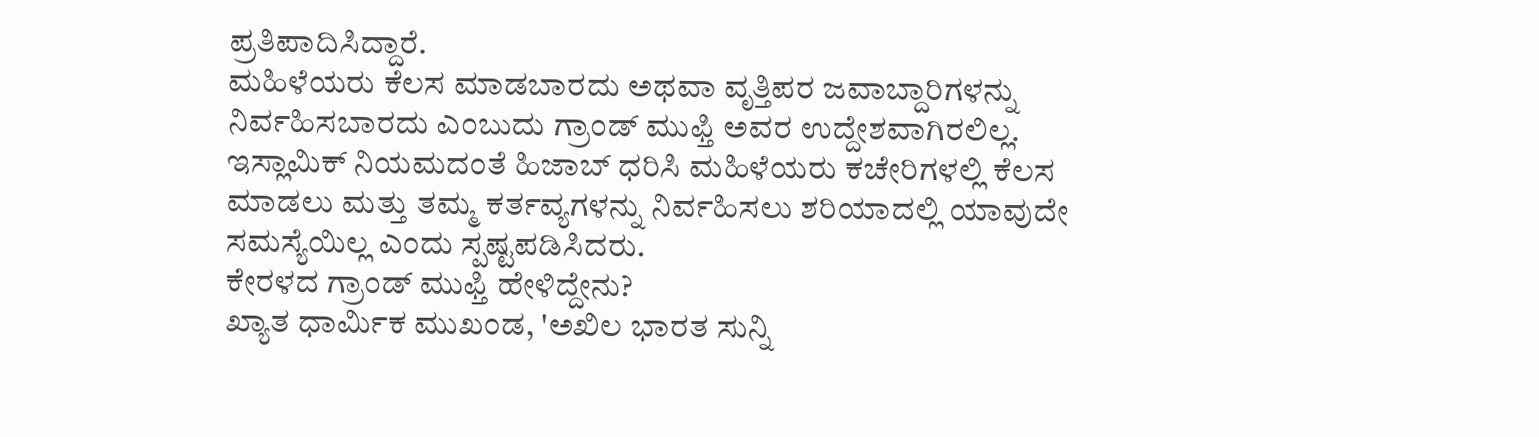ಪ್ರತಿಪಾದಿಸಿದ್ದಾರೆ.
ಮಹಿಳೆಯರು ಕೆಲಸ ಮಾಡಬಾರದು ಅಥವಾ ವೃತ್ತಿಪರ ಜವಾಬ್ದಾರಿಗಳನ್ನು ನಿರ್ವಹಿಸಬಾರದು ಎಂಬುದು ಗ್ರಾಂಡ್ ಮುಫ್ತಿ ಅವರ ಉದ್ದೇಶವಾಗಿರಲಿಲ್ಲ. ಇಸ್ಲಾಮಿಕ್ ನಿಯಮದಂತೆ ಹಿಜಾಬ್ ಧರಿಸಿ ಮಹಿಳೆಯರು ಕಚೇರಿಗಳಲ್ಲಿ ಕೆಲಸ ಮಾಡಲು ಮತ್ತು ತಮ್ಮ ಕರ್ತವ್ಯಗಳನ್ನು ನಿರ್ವಹಿಸಲು ಶರಿಯಾದಲ್ಲಿ ಯಾವುದೇ ಸಮಸ್ಯೆಯಿಲ್ಲ ಎಂದು ಸ್ಪಷ್ಟಪಡಿಸಿದರು.
ಕೇರಳದ ಗ್ರಾಂಡ್ ಮುಫ್ತಿ ಹೇಳಿದ್ದೇನು?
ಖ್ಯಾತ ಧಾರ್ಮಿಕ ಮುಖಂಡ, 'ಅಖಿಲ ಭಾರತ ಸುನ್ನಿ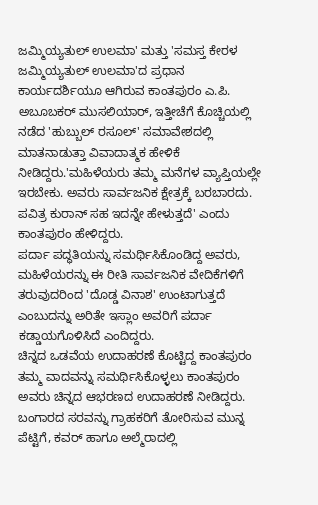ಜಮ್ಮಿಯ್ಯತುಲ್ ಉಲಮಾ' ಮತ್ತು 'ಸಮಸ್ತ ಕೇರಳ ಜಮ್ಮಿಯ್ಯತುಲ್ ಉಲಮಾ'ದ ಪ್ರಧಾನ ಕಾರ್ಯದರ್ಶಿಯೂ ಆಗಿರುವ ಕಾಂತಪುರಂ ಎ.ಪಿ. ಅಬೂಬಕರ್ ಮುಸಲಿಯಾರ್, ಇತ್ತೀಚೆಗೆ ಕೊಚ್ಚಿಯಲ್ಲಿ ನಡೆದ 'ಹುಬ್ಬುಲ್ ರಸೂಲ್' ಸಮಾವೇಶದಲ್ಲಿ ಮಾತನಾಡುತ್ತಾ ವಿವಾದಾತ್ಮಕ ಹೇಳಿಕೆ ನೀಡಿದ್ದರು.'ಮಹಿಳೆಯರು ತಮ್ಮ ಮನೆಗಳ ವ್ಯಾಪ್ತಿಯಲ್ಲೇ ಇರಬೇಕು. ಅವರು ಸಾರ್ವಜನಿಕ ಕ್ಷೇತ್ರಕ್ಕೆ ಬರಬಾರದು. ಪವಿತ್ರ ಕುರಾನ್ ಸಹ ಇದನ್ನೇ ಹೇಳುತ್ತದೆ' ಎಂದು ಕಾಂತಪುರಂ ಹೇಳಿದ್ದರು.
ಪರ್ದಾ ಪದ್ಧತಿಯನ್ನು ಸಮರ್ಥಿಸಿಕೊಂಡಿದ್ದ ಅವರು, ಮಹಿಳೆಯರನ್ನು ಈ ರೀತಿ ಸಾರ್ವಜನಿಕ ವೇದಿಕೆಗಳಿಗೆ ತರುವುದರಿಂದ 'ದೊಡ್ಡ ವಿನಾಶ' ಉಂಟಾಗುತ್ತದೆ ಎಂಬುದನ್ನು ಅರಿತೇ ಇಸ್ಲಾಂ ಅವರಿಗೆ ಪರ್ದಾ ಕಡ್ಡಾಯಗೊಳಿಸಿದೆ ಎಂದಿದ್ದರು.
ಚಿನ್ನದ ಒಡವೆಯ ಉದಾಹರಣೆ ಕೊಟ್ಟಿದ್ದ ಕಾಂತಪುರಂ
ತಮ್ಮ ವಾದವನ್ನು ಸಮರ್ಥಿಸಿಕೊಳ್ಳಲು ಕಾಂತಪುರಂ ಅವರು ಚಿನ್ನದ ಆಭರಣದ ಉದಾಹರಣೆ ನೀಡಿದ್ದರು. ಬಂಗಾರದ ಸರವನ್ನು ಗ್ರಾಹಕರಿಗೆ ತೋರಿಸುವ ಮುನ್ನ ಪೆಟ್ಟಿಗೆ, ಕವರ್ ಹಾಗೂ ಅಲ್ಮೆರಾದಲ್ಲಿ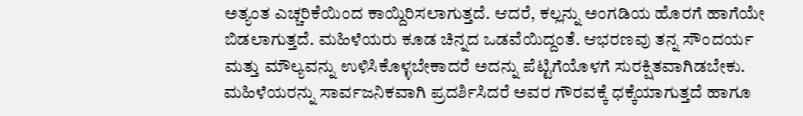ಅತ್ಯಂತ ಎಚ್ಚರಿಕೆಯಿಂದ ಕಾಯ್ದಿರಿಸಲಾಗುತ್ತದೆ. ಆದರೆ, ಕಲ್ಲನ್ನು ಅಂಗಡಿಯ ಹೊರಗೆ ಹಾಗೆಯೇ ಬಿಡಲಾಗುತ್ತದೆ. ಮಹಿಳೆಯರು ಕೂಡ ಚಿನ್ನದ ಒಡವೆಯಿದ್ದಂತೆ. ಆಭರಣವು ತನ್ನ ಸೌಂದರ್ಯ ಮತ್ತು ಮೌಲ್ಯವನ್ನು ಉಳಿಸಿಕೊಳ್ಳಬೇಕಾದರೆ ಅದನ್ನು ಪೆಟ್ಟಿಗೆಯೊಳಗೆ ಸುರಕ್ಷಿತವಾಗಿಡಬೇಕು. ಮಹಿಳೆಯರನ್ನು ಸಾರ್ವಜನಿಕವಾಗಿ ಪ್ರದರ್ಶಿಸಿದರೆ ಅವರ ಗೌರವಕ್ಕೆ ಧಕ್ಕೆಯಾಗುತ್ತದೆ ಹಾಗೂ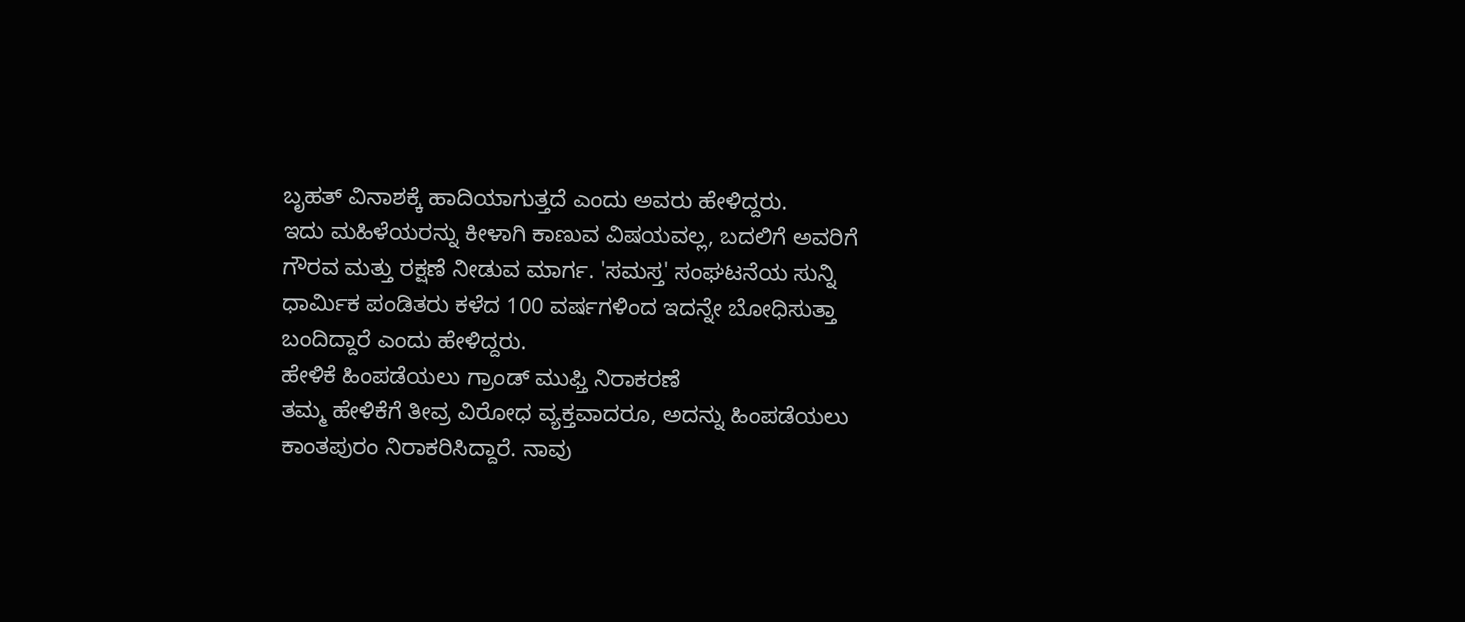ಬೃಹತ್ ವಿನಾಶಕ್ಕೆ ಹಾದಿಯಾಗುತ್ತದೆ ಎಂದು ಅವರು ಹೇಳಿದ್ದರು.
ಇದು ಮಹಿಳೆಯರನ್ನು ಕೀಳಾಗಿ ಕಾಣುವ ವಿಷಯವಲ್ಲ, ಬದಲಿಗೆ ಅವರಿಗೆ ಗೌರವ ಮತ್ತು ರಕ್ಷಣೆ ನೀಡುವ ಮಾರ್ಗ. 'ಸಮಸ್ತ' ಸಂಘಟನೆಯ ಸುನ್ನಿ ಧಾರ್ಮಿಕ ಪಂಡಿತರು ಕಳೆದ 100 ವರ್ಷಗಳಿಂದ ಇದನ್ನೇ ಬೋಧಿಸುತ್ತಾ ಬಂದಿದ್ದಾರೆ ಎಂದು ಹೇಳಿದ್ದರು.
ಹೇಳಿಕೆ ಹಿಂಪಡೆಯಲು ಗ್ರಾಂಡ್ ಮುಫ್ತಿ ನಿರಾಕರಣೆ
ತಮ್ಮ ಹೇಳಿಕೆಗೆ ತೀವ್ರ ವಿರೋಧ ವ್ಯಕ್ತವಾದರೂ, ಅದನ್ನು ಹಿಂಪಡೆಯಲು ಕಾಂತಪುರಂ ನಿರಾಕರಿಸಿದ್ದಾರೆ. ನಾವು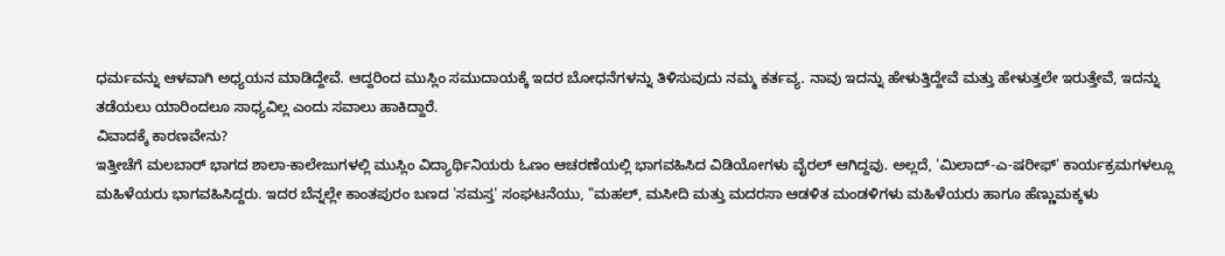ಧರ್ಮವನ್ನು ಆಳವಾಗಿ ಅಧ್ಯಯನ ಮಾಡಿದ್ದೇವೆ. ಆದ್ದರಿಂದ ಮುಸ್ಲಿಂ ಸಮುದಾಯಕ್ಕೆ ಇದರ ಬೋಧನೆಗಳನ್ನು ತಿಳಿಸುವುದು ನಮ್ಮ ಕರ್ತವ್ಯ. ನಾವು ಇದನ್ನು ಹೇಳುತ್ತಿದ್ದೇವೆ ಮತ್ತು ಹೇಳುತ್ತಲೇ ಇರುತ್ತೇವೆ, ಇದನ್ನು ತಡೆಯಲು ಯಾರಿಂದಲೂ ಸಾಧ್ಯವಿಲ್ಲ ಎಂದು ಸವಾಲು ಹಾಕಿದ್ದಾರೆ.
ವಿವಾದಕ್ಕೆ ಕಾರಣವೇನು?
ಇತ್ತೀಚೆಗೆ ಮಲಬಾರ್ ಭಾಗದ ಶಾಲಾ-ಕಾಲೇಜುಗಳಲ್ಲಿ ಮುಸ್ಲಿಂ ವಿದ್ಯಾರ್ಥಿನಿಯರು ಓಣಂ ಆಚರಣೆಯಲ್ಲಿ ಭಾಗವಹಿಸಿದ ವಿಡಿಯೋಗಳು ವೈರಲ್ ಆಗಿದ್ದವು. ಅಲ್ಲದೆ, 'ಮಿಲಾದ್-ಎ-ಷರೀಫ್' ಕಾರ್ಯಕ್ರಮಗಳಲ್ಲೂ ಮಹಿಳೆಯರು ಭಾಗವಹಿಸಿದ್ದರು. ಇದರ ಬೆನ್ನಲ್ಲೇ ಕಾಂತಪುರಂ ಬಣದ 'ಸಮಸ್ತ' ಸಂಘಟನೆಯು, "ಮಹಲ್, ಮಸೀದಿ ಮತ್ತು ಮದರಸಾ ಆಡಳಿತ ಮಂಡಳಿಗಳು ಮಹಿಳೆಯರು ಹಾಗೂ ಹೆಣ್ಣುಮಕ್ಕಳು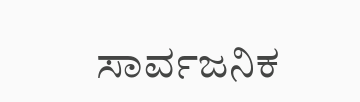ಸಾರ್ವಜನಿಕ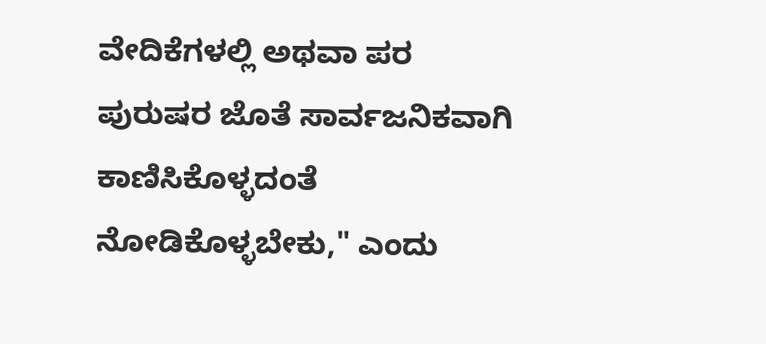ವೇದಿಕೆಗಳಲ್ಲಿ ಅಥವಾ ಪರ ಪುರುಷರ ಜೊತೆ ಸಾರ್ವಜನಿಕವಾಗಿ ಕಾಣಿಸಿಕೊಳ್ಳದಂತೆ ನೋಡಿಕೊಳ್ಳಬೇಕು," ಎಂದು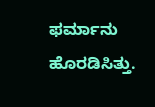ಫರ್ಮಾನು ಹೊರಡಿಸಿತ್ತು.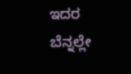ಇದರ ಬೆನ್ನಲ್ಲೇ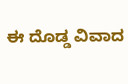ಈ ದೊಡ್ಡ ವಿವಾದ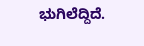ಭುಗಿಲೆದ್ದಿದೆ.